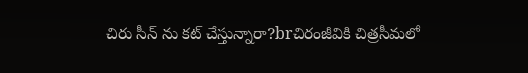చిరు సీన్ ను కట్ చేస్తున్నారా?brచిరంజీవికి చిత్రసీమలో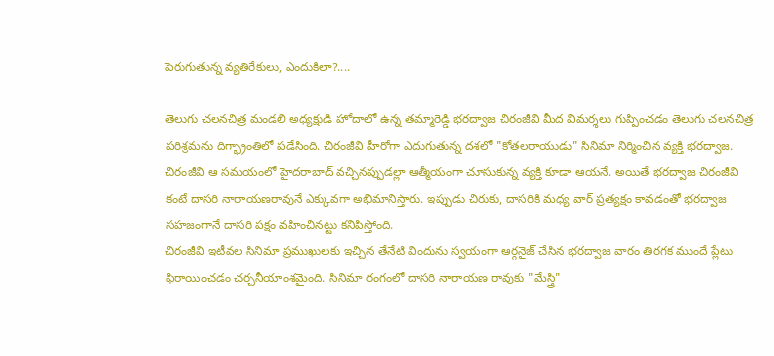పెరుగుతున్న వ్యతిరేకులు, ఎందుకిలా?....

తెలుగు చలనచిత్ర మండలి అధ్యక్షుడి హోదాలో ఉన్న తమ్మారెడ్డి భరద్వాజ చిరంజీవి మీద విమర్శలు గుప్పించడం తెలుగు చలనచిత్ర పరిశ్రమను దిగ్భ్రాంతిలో పడేసింది. చిరంజీవి హీరోగా ఎదుగుతున్న దశలో "కోతలరాయుడు" సినిమా నిర్మించిన వ్యక్తి భరద్వాజ. చిరంజీవి ఆ సమయంలో హైదరాబాద్ వచ్చినప్పుడల్లా ఆత్మీయంగా చూసుకున్న వ్యక్తి కూడా ఆయనే. అయితే భరద్వాజ చిరంజీవి కంటే దాసరి నారాయణరావునే ఎక్కువగా అభిమానిస్తారు. ఇప్పుడు చిరుకు, దాసరికి మధ్య వార్ ప్రత్యక్షం కావడంతో భరద్వాజ సహజంగానే దాసరి పక్షం వహించినట్టు కనిపిస్తోంది.
చిరంజీవి ఇటీవల సినిమా ప్రముఖులకు ఇచ్చిన తేనేటి విందును స్వయంగా ఆర్గనైజ్ చేసిన భరద్వాజ వారం తిరగక ముందే ప్లేటు ఫిరాయించడం చర్చనీయాంశమైంది. సినిమా రంగంలో దాసరి నారాయణ రావుకు "మేస్త్రి"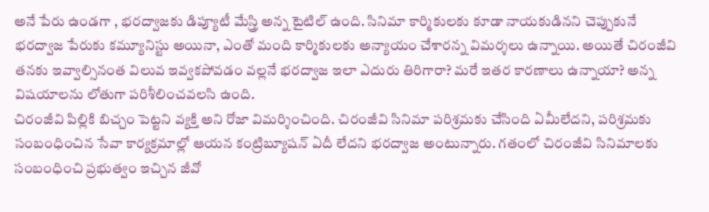అనే పేరు ఉండగా , భరద్వాజకు డిప్యూటీ మేస్త్రి అన్న టైటిల్ ఉంది. సినిమా కార్మికులకు కూడా నాయకుడినని చెప్పుకునే భరద్వాజ పేరుకు కమ్యూనిస్టు అయినా, ఎంతో మంది కార్మికులకు అన్యాయం చేశారన్న విమర్శలు ఉన్నాయి. అయితే చిరంజీవి తనకు ఇవ్వాల్సినంత విలువ ఇవ్వకపోవడం వల్లనే భరద్వాజ ఇలా ఎదురు తిరిగారా? మరే ఇతర కారణాలు ఉన్నాయా? అన్న విషయాలను లోతుగా పరిశీలించవలసి ఉంది.
చిరంజీవి పిల్లికి బిచ్చం పెట్టని వ్యక్తి అని రోజా విమర్శించింది. చిరంజీవి సినిమా పరిశ్రమకు చేసింది ఏమీలేదని, పరిశ్రమకు సంబంధించిన సేవా కార్యక్రమాల్లో ఆయన కంట్రిబ్యూషన్ ఏదీ లేదని భరద్వాజ అంటున్నారు. గతంలో చిరంజీవి సినిమాలకు సంబంధించి ప్రభుత్వం ఇచ్చిన జీవో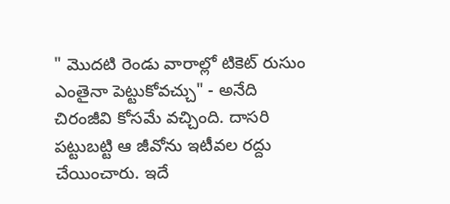" మొదటి రెండు వారాల్లో టికెట్ రుసుం ఎంతైనా పెట్టుకోవచ్చు" - అనేది చిరంజీవి కోసమే వచ్చింది. దాసరి పట్టుబట్టి ఆ జీవోను ఇటీవల రద్దు చేయించారు. ఇదే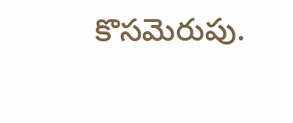కొసమెరుపు.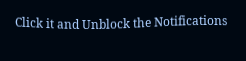Click it and Unblock the Notifications